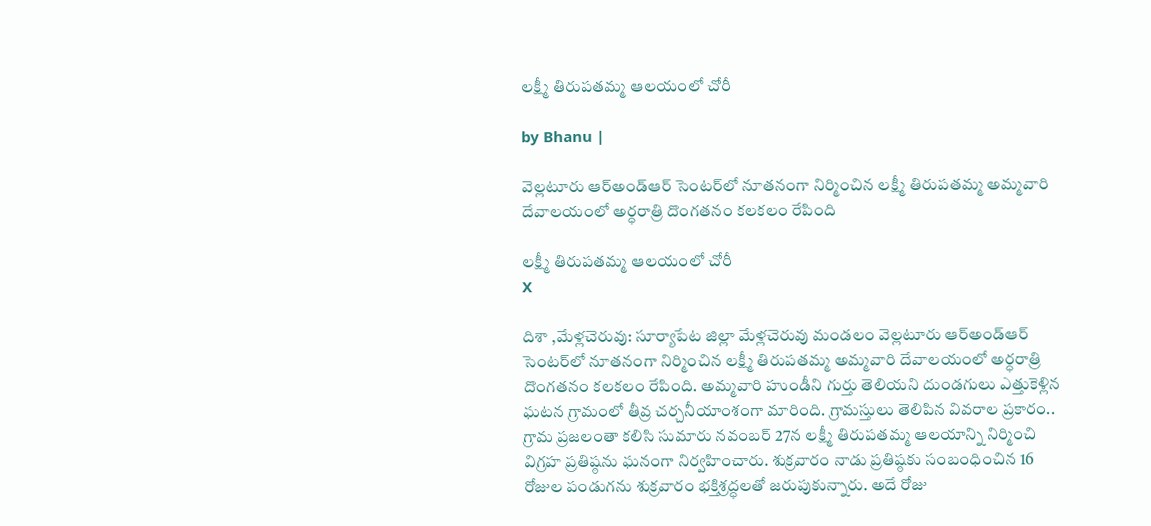లక్ష్మీ తిరుపతమ్మ ఆలయంలో చోరీ

by Bhanu |

వెల్లటూరు ఆర్‌అండ్‌ఆర్ సెంటర్‌లో నూతనంగా నిర్మించిన లక్ష్మీ తిరుపతమ్మ అమ్మవారి దేవాలయంలో అర్ధరాత్రి దొంగతనం కలకలం రేపింది

లక్ష్మీ తిరుపతమ్మ ఆలయంలో చోరీ
X

దిశా ,మేళ్లచెరువు: సూర్యాపేట జిల్లా మేళ్లచెరువు మండలం వెల్లటూరు ఆర్‌అండ్‌ఆర్ సెంటర్‌లో నూతనంగా నిర్మించిన లక్ష్మీ తిరుపతమ్మ అమ్మవారి దేవాలయంలో అర్ధరాత్రి దొంగతనం కలకలం రేపింది. అమ్మవారి హుండీని గుర్తు తెలియని దుండగులు ఎత్తుకెళ్లిన ఘటన గ్రామంలో తీవ్ర చర్చనీయాంశంగా మారింది. గ్రామస్తులు తెలిపిన వివరాల ప్రకారం.. గ్రామ ప్రజలంతా కలిసి సుమారు నవంబర్ 27న లక్ష్మీ తిరుపతమ్మ ఆలయాన్ని నిర్మించి విగ్రహ ప్రతిష్ఠను ఘనంగా నిర్వహించారు. శుక్రవారం నాడు ప్రతిష్ఠకు సంబంధించిన 16 రోజుల పండుగను శుక్రవారం భక్తిశ్రద్ధలతో జరుపుకున్నారు. అదే రోజు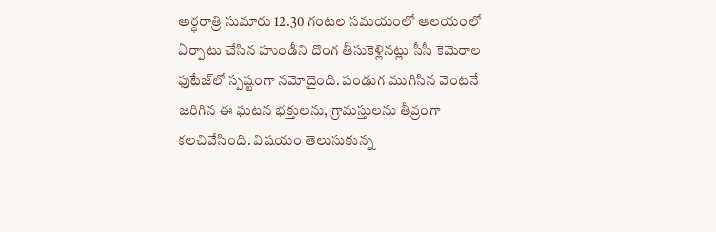అర్ధరాత్రి సుమారు 12.30 గంటల సమయంలో ఆలయంలో ఏర్పాటు చేసిన హుండీని దొంగ తీసుకెళ్లినట్లు సీసీ కెమెరాల ఫుటేజ్‌లో స్పష్టంగా నమోదైంది. పండుగ ముగిసిన వెంటనే జరిగిన ఈ ఘటన భక్తులను, గ్రామస్తులను తీవ్రంగా కలచివేసింది. విషయం తెలుసుకున్న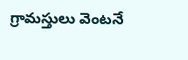గ్రామస్తులు వెంటనే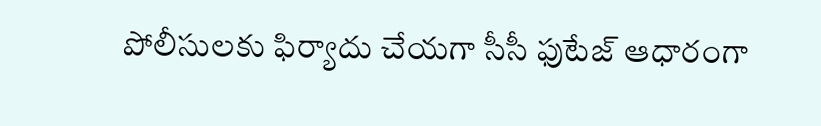పోలీసులకు ఫిర్యాదు చేయగా సీసీ ఫుటేజ్ ఆధారంగా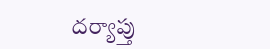దర్యాప్తు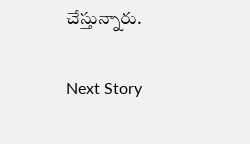చేస్తున్నారు.

Next Story